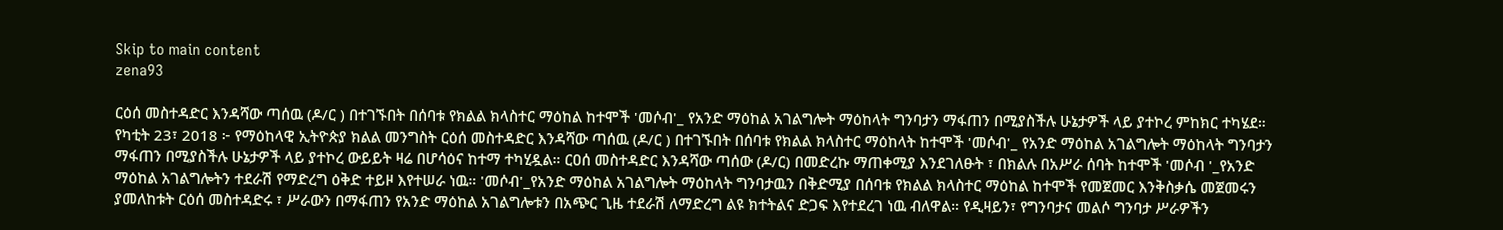Skip to main content
zena93

ርዕሰ መስተዳድር እንዳሻው ጣሰዉ (ዶ/ር ) በተገኙበት በሰባቱ የክልል ክላስተር ማዕከል ከተሞች 'መሶብ'_ የአንድ ማዕከል አገልግሎት ማዕከላት ግንባታን ማፋጠን በሚያስችሉ ሁኔታዎች ላይ ያተኮረ ምከክር ተካሄደ። የካቲት 23፣ 2018 ፦ የማዕከላዊ ኢትዮጵያ ክልል መንግስት ርዕሰ መስተዳድር እንዳሻው ጣሰዉ (ዶ/ር ) በተገኙበት በሰባቱ የክልል ክላስተር ማዕከላት ከተሞች 'መሶብ'_ የአንድ ማዕከል አገልግሎት ማዕከላት ግንባታን ማፋጠን በሚያስችሉ ሁኔታዎች ላይ ያተኮረ ውይይት ዛሬ በሆሳዕና ከተማ ተካሂዷል። ርዐሰ መስተዳድር እንዳሻው ጣሰው (ዶ/ር) በመድረኩ ማጠቀሚያ እንደገለፁት ፣ በክልሉ በአሥራ ሰባት ከተሞች 'መሶብ '_የአንድ ማዕከል አገልግሎትን ተደራሽ የማድረግ ዕቅድ ተይዞ እየተሠራ ነዉ። 'መሶብ'_የአንድ ማዕከል አገልግሎት ማዕከላት ግንባታዉን በቅድሚያ በሰባቱ የክልል ክላስተር ማዕከል ከተሞች የመጀመር እንቅስቃሴ መጀመሩን ያመለከቱት ርዕሰ መስተዳድሩ ፣ ሥራውን በማፋጠን የአንድ ማዕከል አገልግሎቱን በአጭር ጊዜ ተደራሽ ለማድረግ ልዩ ክተትልና ድጋፍ እየተደረገ ነዉ ብለዋል። የዲዛይን፣ የግንባታና መልሶ ግንባታ ሥራዎችን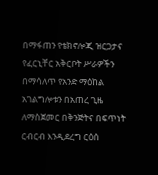በማፋጠን የቴክኖሎጂ ዝርጋታና የፈርኒቸር አቅርቦት ሥራዎችን በማሳለጥ የአንድ ማዕከል አገልግሎቱን በአጠረ ጊዜ ለማስጀመር በቅንጅትና በፍጥነት ርብርብ እንዲደረግ ርዕሰ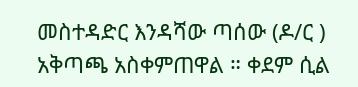መስተዳድር እንዳሻው ጣሰው (ዶ/ር ) አቅጣጫ አስቀምጠዋል ። ቀደም ሲል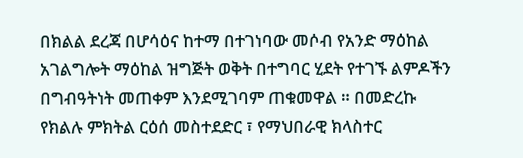በክልል ደረጃ በሆሳዕና ከተማ በተገነባው መሶብ የአንድ ማዕከል አገልግሎት ማዕከል ዝግጅት ወቅት በተግባር ሂደት የተገኙ ልምዶችን በግብዓትነት መጠቀም እንደሚገባም ጠቁመዋል ። በመድረኩ የክልሉ ምክትል ርዕሰ መስተደድር ፣ የማህበራዊ ክላስተር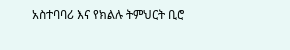አስተባባሪ እና የክልሉ ትምህርት ቢሮ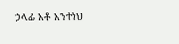ኃላፊ አቶ አንተነህ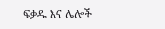ፍቃዱ እና ሌሎች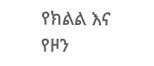የክልል እና የዞን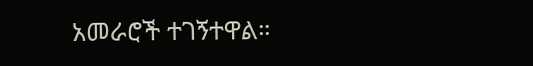አመራሮች ተገኝተዋል።